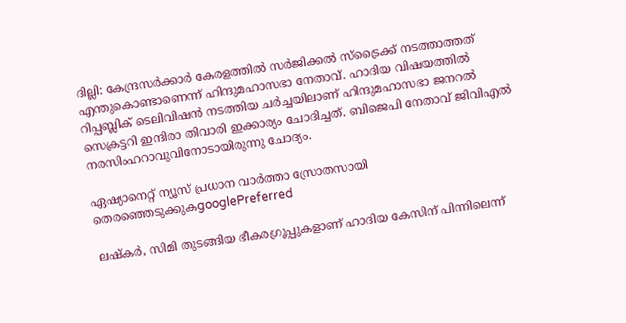ദില്ലി: കേന്ദ്രസര്‍ക്കാര്‍ കേരളത്തില്‍ സര്‍ജിക്കല്‍ സ്‌ട്രൈക്ക് നടത്താത്തത് എന്തുകൊണ്ടാണെന്ന് ഹിന്ദുമഹാസഭാ നേതാവ്. ഹാദിയ വിഷയത്തില്‍ റിപ്പബ്ലിക് ടെലിവിഷന്‍ നടത്തിയ ചര്‍ച്ചയിലാണ് ഹിന്ദുമഹാസഭാ ജനറല്‍ സെക്രട്ടറി ഇന്ദിരാ തിവാരി ഇക്കാര്യം ചോദിച്ചത്. ബിജെപി നേതാവ് ജിവിഎല്‍ നരസിംഹറാവുവിനോടായിരുന്നു ചോദ്യം.

ഏഷ്യാനെറ്റ് ന്യൂസ് പ്രധാന വാർത്താ സ്രോതസായി തെരഞ്ഞെടുക്കുകgooglePreferred

ലഷ്‌കര്‍, സിമി തുടങ്ങിയ ഭീകരഗ്രൂപ്പുകളാണ് ഹാദിയ കേസിന് പിന്നിലെന്ന്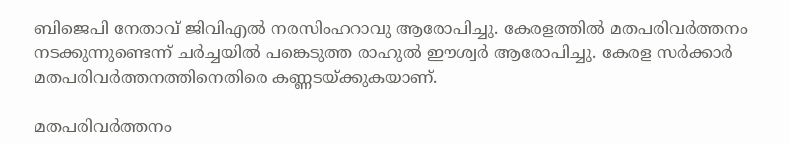ബിജെപി നേതാവ് ജിവിഎല്‍ നരസിംഹറാവു ആരോപിച്ചു. കേരളത്തില്‍ മതപരിവര്‍ത്തനം നടക്കുന്നുണ്ടെന്ന് ചര്‍ച്ചയില്‍ പങ്കെടുത്ത രാഹുല്‍ ഈശ്വര്‍ ആരോപിച്ചു. കേരള സര്‍ക്കാര്‍ മതപരിവര്‍ത്തനത്തിനെതിരെ കണ്ണടയ്ക്കുകയാണ്.

മതപരിവര്‍ത്തനം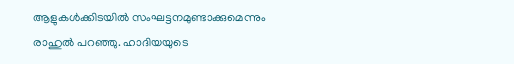ആളുകള്‍ക്കിടയില്‍ സംഘട്ടനമുണ്ടാക്കുമെന്നും രാഹുല്‍ പറഞ്ഞു. ഹാദിയയുടെ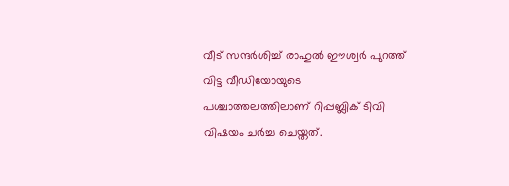വീട് സന്ദര്‍ശിച്ച് രാഹുല്‍ ഈശ്വര്‍ പുറത്ത് വിട്ട വീഡിയോയുടെ പശ്ചാത്തലത്തിലാണ് റിപ്പബ്ലിക് ടിവി വിഷയം ചര്‍ച്ച ചെയ്തത്.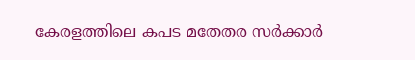കേരളത്തിലെ കപട മതേതര സര്‍ക്കാര്‍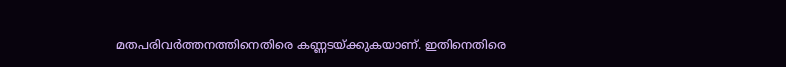മതപരിവര്‍ത്തനത്തിനെതിരെ കണ്ണടയ്ക്കുകയാണ്. ഇതിനെതിരെ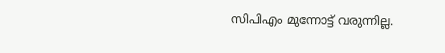സിപിഎം മുന്നോട്ട് വരുന്നില്ല.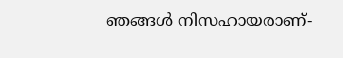ഞങ്ങള്‍ നിസഹായരാണ്-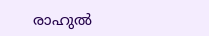രാഹുല്‍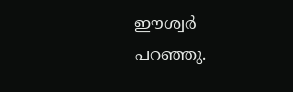ഈശ്വര്‍ പറഞ്ഞു.